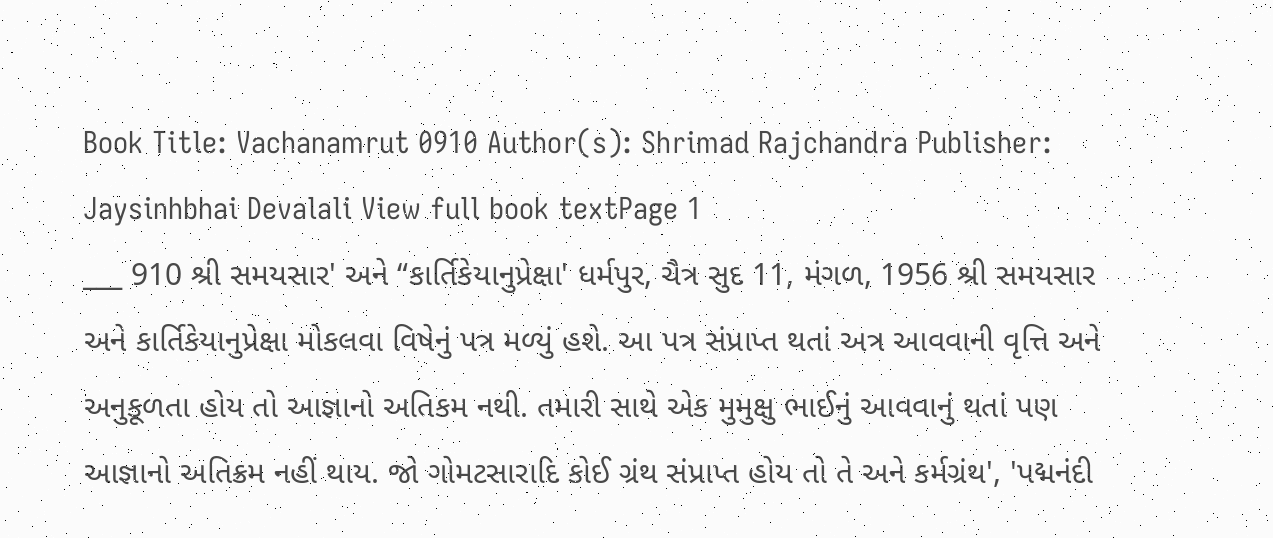Book Title: Vachanamrut 0910 Author(s): Shrimad Rajchandra Publisher: Jaysinhbhai Devalali View full book textPage 1
___ 910 શ્રી સમયસાર' અને “કાર્તિકેયાનુપ્રેક્ષા' ધર્મપુર, ચૈત્ર સુદ 11, મંગળ, 1956 શ્રી સમયસાર અને કાર્તિકેયાનુપ્રેક્ષા મોકલવા વિષેનું પત્ર મળ્યું હશે. આ પત્ર સંપ્રાપ્ત થતાં અત્ર આવવાની વૃત્તિ અને અનુકૂળતા હોય તો આજ્ઞાનો અતિકમ નથી. તમારી સાથે એક મુમુક્ષુ ભાઈનું આવવાનું થતાં પણ આજ્ઞાનો અતિક્રમ નહીં થાય. જો ગોમટસારાદિ કોઈ ગ્રંથ સંપ્રાપ્ત હોય તો તે અને કર્મગ્રંથ', 'પદ્મનંદી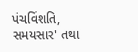પંચવિંશતિ, સમયસાર' તથા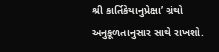શ્રી કાર્તિકેયાનુપ્રેક્ષા’ ગ્રંથો અનુકૂળતાનુસાર સાથે રાખશો.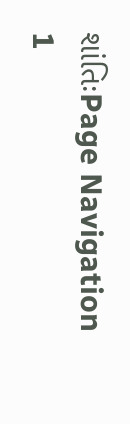શાંતિઃPage Navigation
1